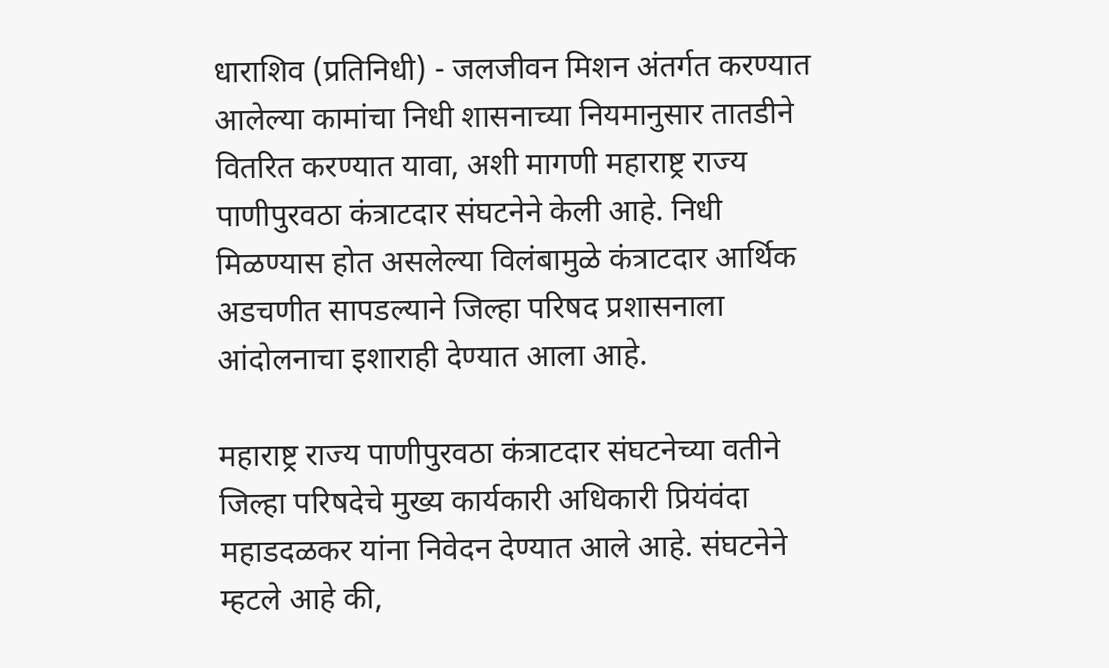धाराशिव (प्रतिनिधी) - जलजीवन मिशन अंतर्गत करण्यात आलेल्या कामांचा निधी शासनाच्या नियमानुसार तातडीने वितरित करण्यात यावा, अशी मागणी महाराष्ट्र राज्य पाणीपुरवठा कंत्राटदार संघटनेने केली आहे. निधी मिळण्यास होत असलेल्या विलंबामुळे कंत्राटदार आर्थिक अडचणीत सापडल्याने जिल्हा परिषद प्रशासनाला आंदोलनाचा इशाराही देण्यात आला आहे.

महाराष्ट्र राज्य पाणीपुरवठा कंत्राटदार संघटनेच्या वतीने जिल्हा परिषदेचे मुख्य कार्यकारी अधिकारी प्रियंवंदा महाडदळकर यांना निवेदन देण्यात आले आहे. संघटनेने म्हटले आहे की,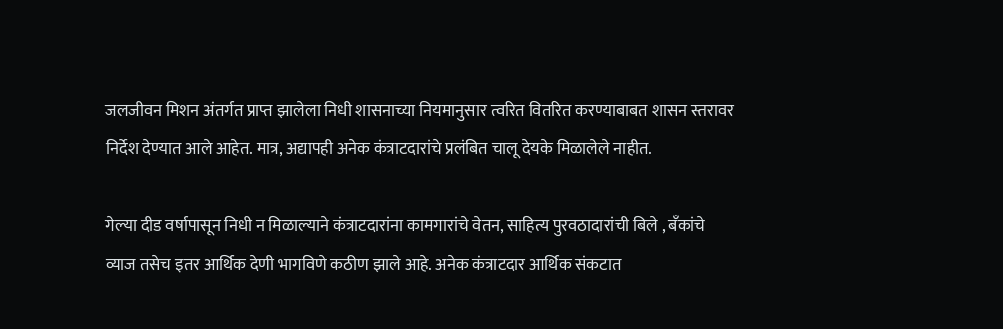जलजीवन मिशन अंतर्गत प्राप्त झालेला निधी शासनाच्या नियमानुसार त्वरित वितरित करण्याबाबत शासन स्तरावर निर्देश देण्यात आले आहेत. मात्र, अद्यापही अनेक कंत्राटदारांचे प्रलंबित चालू देयके मिळालेले नाहीत.

गेल्या दीड वर्षापासून निधी न मिळाल्याने कंत्राटदारांना कामगारांचे वेतन, साहित्य पुरवठादारांची बिले , बँकांचे व्याज तसेच इतर आर्थिक देणी भागविणे कठीण झाले आहे. अनेक कंत्राटदार आर्थिक संकटात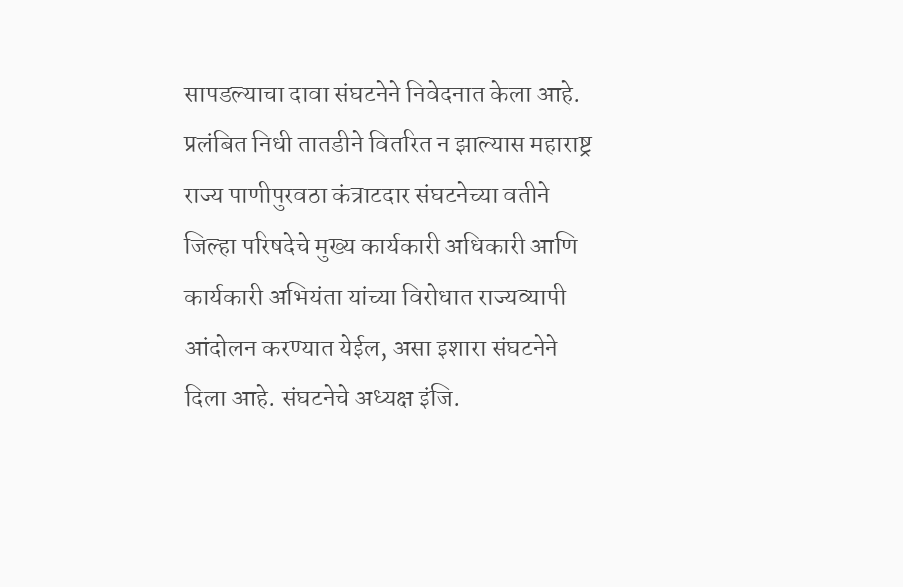सापडल्याचा दावा संघटनेने निवेदनात केला आहे. प्रलंबित निधी तातडीने वितरित न झाल्यास महाराष्ट्र राज्य पाणीपुरवठा कंत्राटदार संघटनेच्या वतीने जिल्हा परिषदेचे मुख्य कार्यकारी अधिकारी आणि कार्यकारी अभियंता यांच्या विरोधात राज्यव्यापी आंदोलन करण्यात येईल, असा इशारा संघटनेने दिला आहे. संघटनेचे अध्यक्ष इंजि.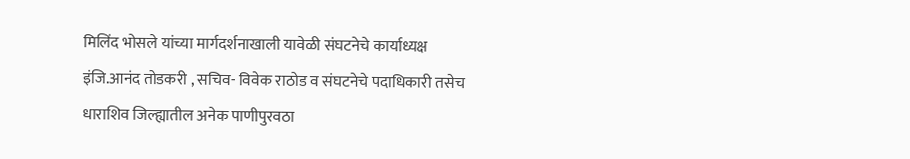मिलिंद भोसले यांच्या मार्गदर्शनाखाली यावेळी संघटनेचे कार्याध्यक्ष इंजि.आनंद तोडकरी , सचिव- विवेक राठोड व संघटनेचे पदाधिकारी तसेच धाराशिव जिल्ह्यातील अनेक पाणीपुरवठा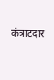कंत्राटदार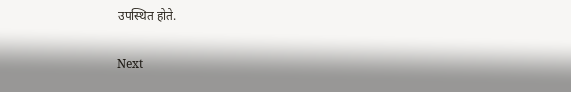उपस्थित होते.

Next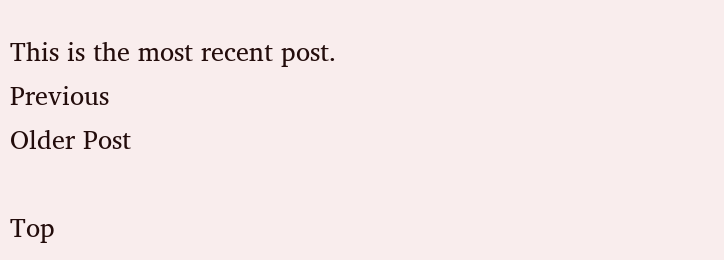This is the most recent post.
Previous
Older Post

Top